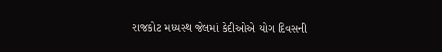રાજકોટ મધ્યસ્થ જેલમાં કેદીઓએ યોગ દિવસની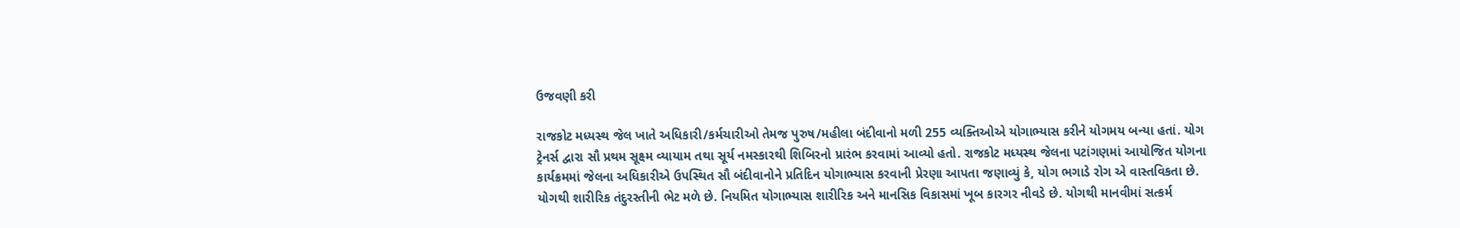ઉજવણી કરી

રાજકોટ મધ્યસ્થ જેલ ખાતે અધિકારી/કર્મચારીઓ તેમજ પુરુષ/મહીલા બંદીવાનો મળી 255 વ્યક્તિઓએ યોગાભ્યાસ કરીને યોગમય બન્યા હતાં. યોગ ટ્રેનર્સ દ્વારા સૌ પ્રથમ સૂક્ષ્મ વ્યાયામ તથા સૂર્ય નમસ્કારથી શિબિરનો પ્રારંભ કરવામાં આવ્યો હતો. રાજકોટ મધ્યસ્થ જેલના પટાંગણમાં આયોજિત યોગના કાર્યક્રમમાં જેલના અધિકારીએ ઉપસ્થિત સૌ બંદીવાનોને પ્રતિદિન યોગાભ્યાસ કરવાની પ્રેરણા આપતા જણાવ્યું કે, યોગ ભગાડે રોગ એ વાસ્તવિકતા છે. યોગથી શારીરિક તંદુરસ્તીની ભેટ મળે છે. નિયમિત યોગાભ્યાસ શારીરિક અને માનસિક વિકાસમાં ખૂબ કારગર નીવડે છે. યોગથી માનવીમાં સત્કર્મ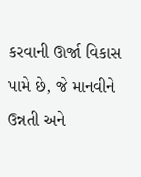કરવાની ઊર્જા વિકાસ પામે છે, જે માનવીને ઉન્નતી અને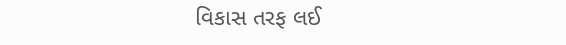વિકાસ તરફ લઈ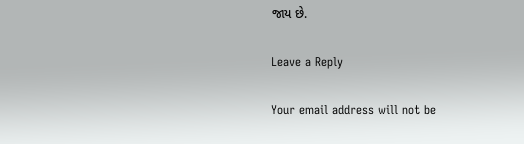જાય છે.

Leave a Reply

Your email address will not be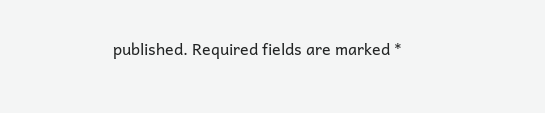published. Required fields are marked *